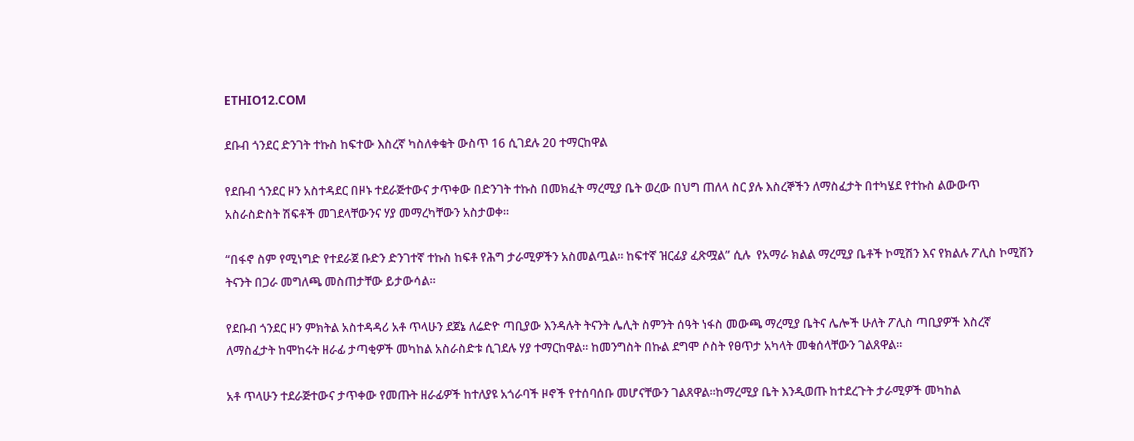ETHIO12.COM

ደቡብ ጎንደር ድንገት ተኩስ ከፍተው እስረኛ ካስለቀቁት ውስጥ 16 ሲገደሉ 20 ተማርከዋል

የደቡብ ጎንደር ዞን አስተዳደር በዞኑ ተደራጅተውና ታጥቀው በድንገት ተኩስ በመክፈት ማረሚያ ቤት ወረው በህግ ጠለላ ስር ያሉ እስረኞችን ለማስፈታት በተካሄደ የተኩስ ልውውጥ አስራስድስት ሽፍቶች መገደላቸውንና ሃያ መማረካቸውን አስታወቀ።

“በፋኖ ስም የሚነግድ የተደራጀ ቡድን ድንገተኛ ተኩስ ከፍቶ የሕግ ታራሚዎችን አስመልጧል። ከፍተኛ ዝርፊያ ፈጽሟል” ሲሉ  የአማራ ክልል ማረሚያ ቤቶች ኮሚሽን እና የክልሉ ፖሊስ ኮሚሽን ትናንት በጋራ መግለጫ መስጠታቸው ይታውሳል።

የደቡብ ጎንደር ዞን ምክትል አስተዳዳሪ አቶ ጥላሁን ደጀኔ ለሬድዮ ጣቢያው እንዳሉት ትናንት ሌሊት ስምንት ሰዓት ነፋስ መውጫ ማረሚያ ቤትና ሌሎች ሁለት ፖሊስ ጣቢያዎች እስረኛ ለማስፈታት ከሞከሩት ዘራፊ ታጣቂዎች መካከል አስራስድቱ ሲገደሉ ሃያ ተማርከዋል። ከመንግስት በኩል ደግሞ ሶስት የፀጥታ አካላት መቁሰላቸውን ገልጸዋል።

አቶ ጥላሁን ተደራጅተውና ታጥቀው የመጡት ዘራፊዎች ከተለያዩ አጎራባች ዞኖች የተሰባሰቡ መሆናቸውን ገልጸዋል።ከማረሚያ ቤት እንዲወጡ ከተደረጉት ታራሚዎች መካከል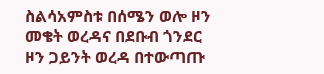ስልሳአምስቱ በሰሜን ወሎ ዞን መቄት ወረዳና በደቡብ ጎንደር ዞን ጋይንት ወረዳ በተውጣጡ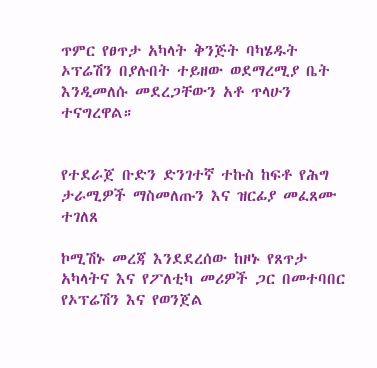ጥምር የፀጥታ አካላት ቅንጅት ባካሄዱት ኦፕሬሽን በያሉበት ተይዘው ወደማረሚያ ቤት እንዲመለሱ መደረጋቸውን አቶ ጥላሁን ተናግረዋል።


የተደራጀ ቡድን ድንገተኛ ተኩስ ከፍቶ የሕግ ታራሚዎች ማስመለጡን እና ዝርፊያ መፈጸሙ ተገለጸ

ኮሚሽኑ መረጃ እንደደረሰው ከዞኑ የጸጥታ አካላትና እና የፖለቲካ መሪዎች ጋር በመተባበር የኦፕሬሽን እና የወንጀል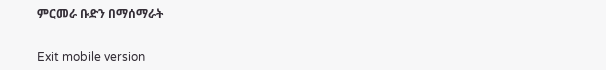ምርመራ ቡድን በማሰማራት


Exit mobile version